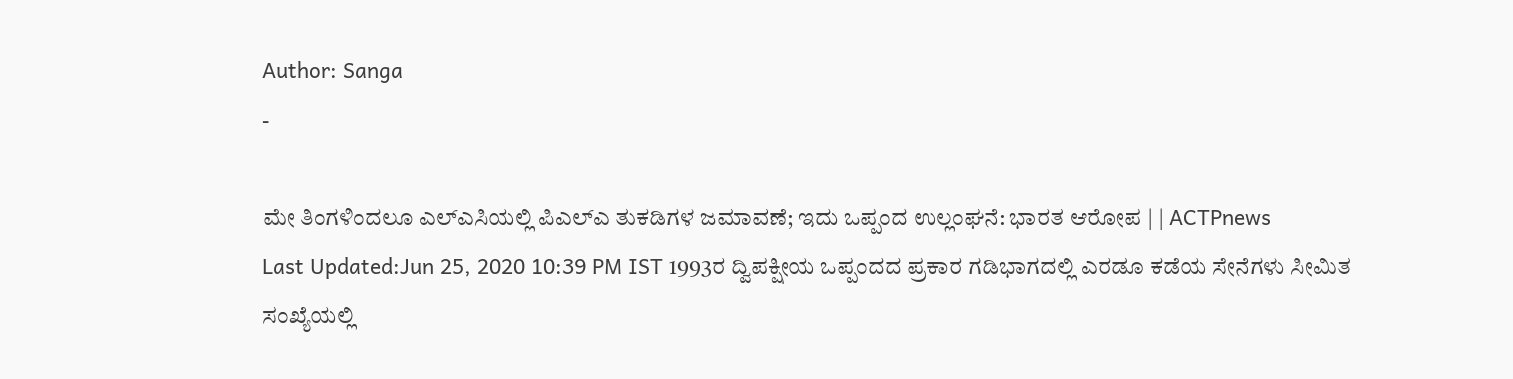Author: Sanga
-

ಮೇ ತಿಂಗಳಿಂದಲೂ ಎಲ್ಎಸಿಯಲ್ಲಿ ಪಿಎಲ್ಎ ತುಕಡಿಗಳ ಜಮಾವಣೆ; ಇದು ಒಪ್ಪಂದ ಉಲ್ಲಂಘನೆ: ಭಾರತ ಆರೋಪ | | ACTPnews
Last Updated:Jun 25, 2020 10:39 PM IST 1993ರ ದ್ವಿಪಕ್ಷೀಯ ಒಪ್ಪಂದದ ಪ್ರಕಾರ ಗಡಿಭಾಗದಲ್ಲಿ ಎರಡೂ ಕಡೆಯ ಸೇನೆಗಳು ಸೀಮಿತ ಸಂಖ್ಯೆಯಲ್ಲಿ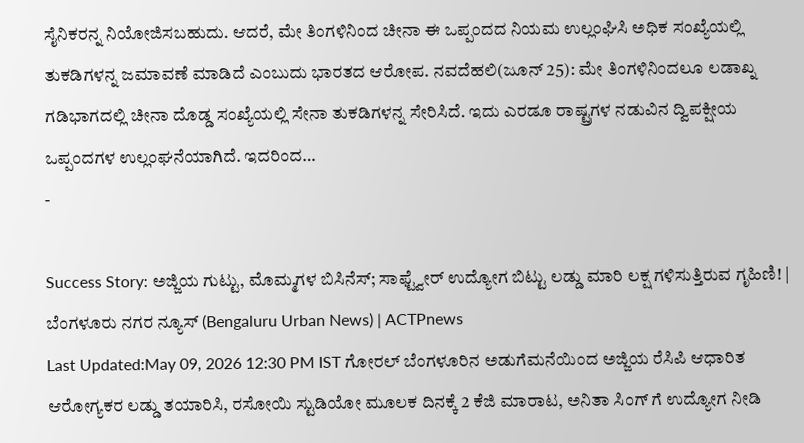ಸೈನಿಕರನ್ನ ನಿಯೋಜಿಸಬಹುದು. ಆದರೆ, ಮೇ ತಿಂಗಳಿನಿಂದ ಚೀನಾ ಈ ಒಪ್ಪಂದದ ನಿಯಮ ಉಲ್ಲಂಘಿಸಿ ಅಧಿಕ ಸಂಖ್ಯೆಯಲ್ಲಿ ತುಕಡಿಗಳನ್ನ ಜಮಾವಣೆ ಮಾಡಿದೆ ಎಂಬುದು ಭಾರತದ ಆರೋಪ. ನವದೆಹಲಿ(ಜೂನ್ 25): ಮೇ ತಿಂಗಳಿನಿಂದಲೂ ಲಡಾಖ್ನ ಗಡಿಭಾಗದಲ್ಲಿ ಚೀನಾ ದೊಡ್ಡ ಸಂಖ್ಯೆಯಲ್ಲಿ ಸೇನಾ ತುಕಡಿಗಳನ್ನ ಸೇರಿಸಿದೆ. ಇದು ಎರಡೂ ರಾಷ್ಟ್ರಗಳ ನಡುವಿನ ದ್ವಿಪಕ್ಷೀಯ ಒಪ್ಪಂದಗಳ ಉಲ್ಲಂಘನೆಯಾಗಿದೆ. ಇದರಿಂದ…
-

Success Story: ಅಜ್ಜಿಯ ಗುಟ್ಟು, ಮೊಮ್ಮಗಳ ಬಿಸಿನೆಸ್; ಸಾಫ್ಟ್ವೇರ್ ಉದ್ಯೋಗ ಬಿಟ್ಟು ಲಡ್ಡು ಮಾರಿ ಲಕ್ಷ ಗಳಿಸುತ್ತಿರುವ ಗೃಹಿಣಿ! | ಬೆಂಗಳೂರು ನಗರ ನ್ಯೂಸ್ (Bengaluru Urban News) | ACTPnews
Last Updated:May 09, 2026 12:30 PM IST ಗೋರಲ್ ಬೆಂಗಳೂರಿನ ಅಡುಗೆಮನೆಯಿಂದ ಅಜ್ಜಿಯ ರೆಸಿಪಿ ಆಧಾರಿತ ಆರೋಗ್ಯಕರ ಲಡ್ಡು ತಯಾರಿಸಿ, ರಸೋಯಿ ಸ್ಟುಡಿಯೋ ಮೂಲಕ ದಿನಕ್ಕೆ 2 ಕೆಜಿ ಮಾರಾಟ, ಅನಿತಾ ಸಿಂಗ್ ಗೆ ಉದ್ಯೋಗ ನೀಡಿ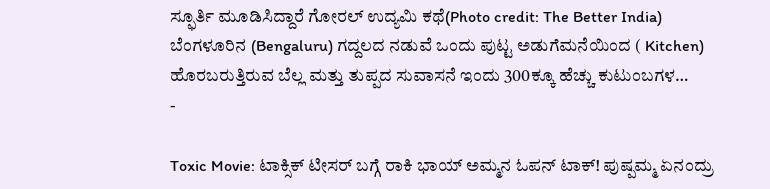ಸ್ಫೂರ್ತಿ ಮೂಡಿಸಿದ್ದಾರೆ ಗೋರಲ್ ಉದ್ಯಮಿ ಕಥೆ(Photo credit: The Better India) ಬೆಂಗಳೂರಿನ (Bengaluru) ಗದ್ದಲದ ನಡುವೆ ಒಂದು ಪುಟ್ಟ ಅಡುಗೆಮನೆಯಿಂದ ( Kitchen) ಹೊರಬರುತ್ತಿರುವ ಬೆಲ್ಲ ಮತ್ತು ತುಪ್ಪದ ಸುವಾಸನೆ ಇಂದು 300ಕ್ಕೂ ಹೆಚ್ಚು ಕುಟುಂಬಗಳ…
-

Toxic Movie: ಟಾಕ್ಸಿಕ್ ಟೀಸರ್ ಬಗ್ಗೆ ರಾಕಿ ಭಾಯ್ ಅಮ್ಮನ ಓಪನ್ ಟಾಕ್! ಪುಷ್ಪಮ್ಮ ಏನಂದ್ರು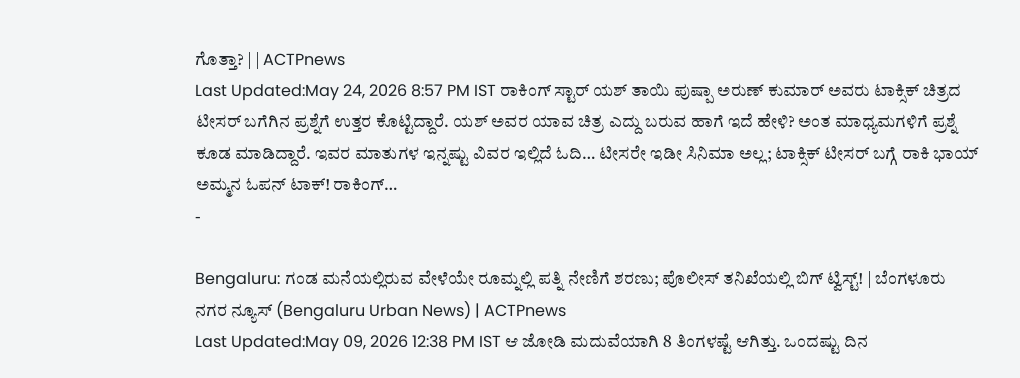ಗೊತ್ತಾ? | | ACTPnews
Last Updated:May 24, 2026 8:57 PM IST ರಾಕಿಂಗ್ ಸ್ಟಾರ್ ಯಶ್ ತಾಯಿ ಪುಷ್ಪಾ ಅರುಣ್ ಕುಮಾರ್ ಅವರು ಟಾಕ್ಸಿಕ್ ಚಿತ್ರದ ಟೀಸರ್ ಬಗೆಗಿನ ಪ್ರಶ್ನೆಗೆ ಉತ್ತರ ಕೊಟ್ಟಿದ್ದಾರೆ. ಯಶ್ ಅವರ ಯಾವ ಚಿತ್ರ ಎದ್ದು ಬರುವ ಹಾಗೆ ಇದೆ ಹೇಳಿ? ಅಂತ ಮಾಧ್ಯಮಗಳಿಗೆ ಪ್ರಶ್ನೆ ಕೂಡ ಮಾಡಿದ್ದಾರೆ. ಇವರ ಮಾತುಗಳ ಇನ್ನಷ್ಟು ವಿವರ ಇಲ್ಲಿದೆ ಓದಿ… ಟೀಸರೇ ಇಡೀ ಸಿನಿಮಾ ಅಲ್ಲ; ಟಾಕ್ಸಿಕ್ ಟೀಸರ್ ಬಗ್ಗೆ ರಾಕಿ ಭಾಯ್ ಅಮ್ಮನ ಓಪನ್ ಟಾಕ್! ರಾಕಿಂಗ್…
-

Bengaluru: ಗಂಡ ಮನೆಯಲ್ಲಿರುವ ವೇಳೆಯೇ ರೂಮ್ನಲ್ಲಿ ಪತ್ನಿ ನೇಣಿಗೆ ಶರಣು; ಪೊಲೀಸ್ ತನಿಖೆಯಲ್ಲಿ ಬಿಗ್ ಟ್ವಿಸ್ಟ್! | ಬೆಂಗಳೂರು ನಗರ ನ್ಯೂಸ್ (Bengaluru Urban News) | ACTPnews
Last Updated:May 09, 2026 12:38 PM IST ಆ ಜೋಡಿ ಮದುವೆಯಾಗಿ 8 ತಿಂಗಳಷ್ಟೆ ಆಗಿತ್ತು. ಒಂದಷ್ಟು ದಿನ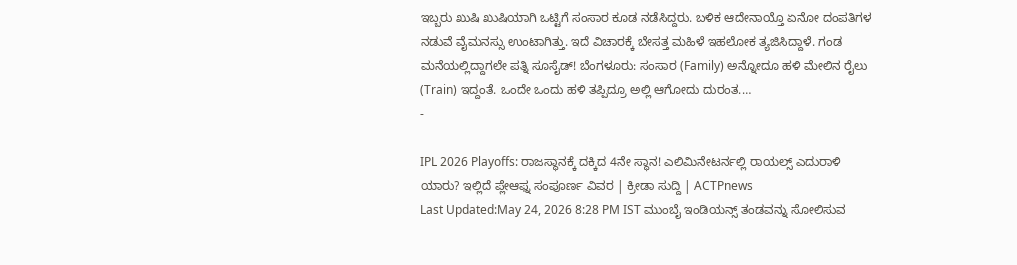ಇಬ್ಬರು ಖುಷಿ ಖುಷಿಯಾಗಿ ಒಟ್ಟಿಗೆ ಸಂಸಾರ ಕೂಡ ನಡೆಸಿದ್ದರು. ಬಳಿಕ ಆದೇನಾಯ್ತೊ ಏನೋ ದಂಪತಿಗಳ ನಡುವೆ ವೈಮನಸ್ಸು ಉಂಟಾಗಿತ್ತು. ಇದೆ ವಿಚಾರಕ್ಕೆ ಬೇಸತ್ತ ಮಹಿಳೆ ಇಹಲೋಕ ತ್ಯಜಿಸಿದ್ದಾಳೆ. ಗಂಡ ಮನೆಯಲ್ಲಿದ್ದಾಗಲೇ ಪತ್ನಿ ಸೂಸೈಡ್! ಬೆಂಗಳೂರು: ಸಂಸಾರ (Family) ಅನ್ನೋದೂ ಹಳಿ ಮೇಲಿನ ರೈಲು (Train) ಇದ್ದಂತೆ. ಒಂದೇ ಒಂದು ಹಳಿ ತಪ್ಪಿದ್ರೂ ಅಲ್ಲಿ ಆಗೋದು ದುರಂತ.…
-

IPL 2026 Playoffs: ರಾಜಸ್ಥಾನಕ್ಕೆ ದಕ್ಕಿದ 4ನೇ ಸ್ಥಾನ! ಎಲಿಮಿನೇಟರ್ನಲ್ಲಿ ರಾಯಲ್ಸ್ ಎದುರಾಳಿ ಯಾರು? ಇಲ್ಲಿದೆ ಪ್ಲೇಆಫ್ನ ಸಂಪೂರ್ಣ ವಿವರ | ಕ್ರೀಡಾ ಸುದ್ದಿ | ACTPnews
Last Updated:May 24, 2026 8:28 PM IST ಮುಂಬೈ ಇಂಡಿಯನ್ಸ್ ತಂಡವನ್ನು ಸೋಲಿಸುವ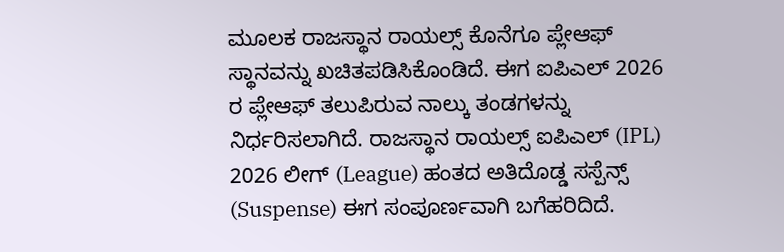ಮೂಲಕ ರಾಜಸ್ಥಾನ ರಾಯಲ್ಸ್ ಕೊನೆಗೂ ಪ್ಲೇಆಫ್ ಸ್ಥಾನವನ್ನು ಖಚಿತಪಡಿಸಿಕೊಂಡಿದೆ. ಈಗ ಐಪಿಎಲ್ 2026 ರ ಪ್ಲೇಆಫ್ ತಲುಪಿರುವ ನಾಲ್ಕು ತಂಡಗಳನ್ನು ನಿರ್ಧರಿಸಲಾಗಿದೆ. ರಾಜಸ್ಥಾನ ರಾಯಲ್ಸ್ ಐಪಿಎಲ್ (IPL) 2026 ಲೀಗ್ (League) ಹಂತದ ಅತಿದೊಡ್ಡ ಸಸ್ಪೆನ್ಸ್ (Suspense) ಈಗ ಸಂಪೂರ್ಣವಾಗಿ ಬಗೆಹರಿದಿದೆ.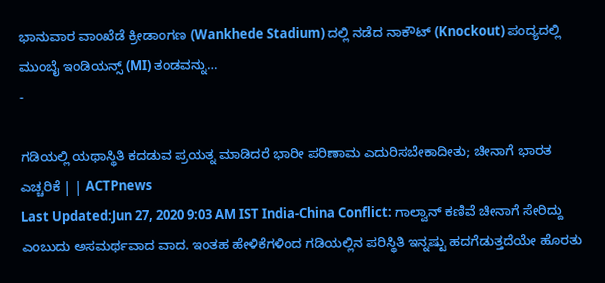ಭಾನುವಾರ ವಾಂಖೆಡೆ ಕ್ರೀಡಾಂಗಣ (Wankhede Stadium) ದಲ್ಲಿ ನಡೆದ ನಾಕೌಟ್ (Knockout) ಪಂದ್ಯದಲ್ಲಿ ಮುಂಬೈ ಇಂಡಿಯನ್ಸ್ (MI) ತಂಡವನ್ನು…
-

ಗಡಿಯಲ್ಲಿ ಯಥಾಸ್ಥಿತಿ ಕದಡುವ ಪ್ರಯತ್ನ ಮಾಡಿದರೆ ಭಾರೀ ಪರಿಣಾಮ ಎದುರಿಸಬೇಕಾದೀತು; ಚೀನಾಗೆ ಭಾರತ ಎಚ್ಚರಿಕೆ | | ACTPnews
Last Updated:Jun 27, 2020 9:03 AM IST India-China Conflict: ಗಾಲ್ವಾನ್ ಕಣಿವೆ ಚೀನಾಗೆ ಸೇರಿದ್ದು ಎಂಬುದು ಅಸಮರ್ಥವಾದ ವಾದ. ಇಂತಹ ಹೇಳಿಕೆಗಳಿಂದ ಗಡಿಯಲ್ಲಿನ ಪರಿಸ್ಥಿತಿ ಇನ್ನಷ್ಟು ಹದಗೆಡುತ್ತದೆಯೇ ಹೊರತು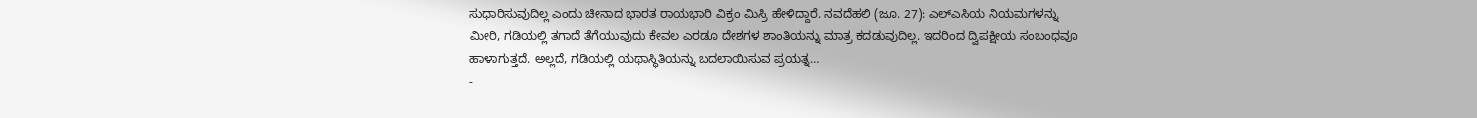ಸುಧಾರಿಸುವುದಿಲ್ಲ ಎಂದು ಚೀನಾದ ಭಾರತ ರಾಯಭಾರಿ ವಿಕ್ರಂ ಮಿಸ್ರಿ ಹೇಳಿದ್ದಾರೆ. ನವದೆಹಲಿ (ಜೂ. 27): ಎಲ್ಎಸಿಯ ನಿಯಮಗಳನ್ನು ಮೀರಿ, ಗಡಿಯಲ್ಲಿ ತಗಾದೆ ತೆಗೆಯುವುದು ಕೇವಲ ಎರಡೂ ದೇಶಗಳ ಶಾಂತಿಯನ್ನು ಮಾತ್ರ ಕದಡುವುದಿಲ್ಲ. ಇದರಿಂದ ದ್ವಿಪಕ್ಷೀಯ ಸಂಬಂಧವೂ ಹಾಳಾಗುತ್ತದೆ. ಅಲ್ಲದೆ, ಗಡಿಯಲ್ಲಿ ಯಥಾಸ್ಥಿತಿಯನ್ನು ಬದಲಾಯಿಸುವ ಪ್ರಯತ್ನ…
-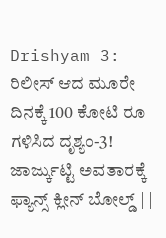Drishyam 3: ರಿಲೀಸ್ ಆದ ಮೂರೇ ದಿನಕ್ಕೆ 100 ಕೋಟಿ ರೂ ಗಳಿಸಿದ ದೃಶ್ಯಂ-3! ಜಾರ್ಜ್ಕುಟ್ಟಿ ಅವತಾರಕ್ಕೆ ಫ್ಯಾನ್ಸ್ ಕ್ಲೀನ್ ಬೋಲ್ಡ್ | |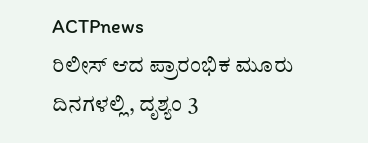ACTPnews
ರಿಲೀಸ್ ಆದ ಪ್ರಾರಂಭಿಕ ಮೂರು ದಿನಗಳಲ್ಲಿ, ದೃಶ್ಯಂ 3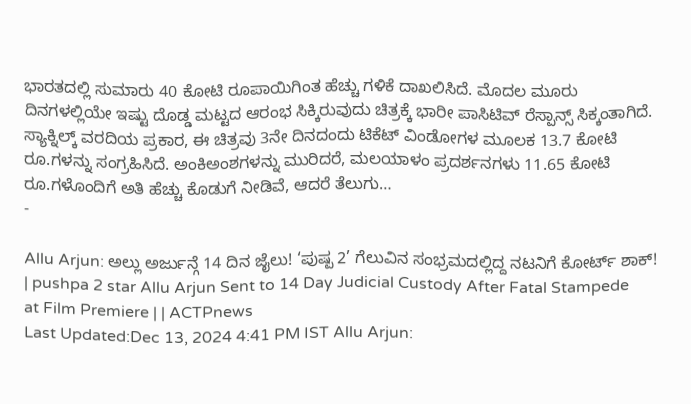ಭಾರತದಲ್ಲಿ ಸುಮಾರು 40 ಕೋಟಿ ರೂಪಾಯಿಗಿಂತ ಹೆಚ್ಚು ಗಳಿಕೆ ದಾಖಲಿಸಿದೆ. ಮೊದಲ ಮೂರು ದಿನಗಳಲ್ಲಿಯೇ ಇಷ್ಟು ದೊಡ್ಡ ಮಟ್ಟದ ಆರಂಭ ಸಿಕ್ಕಿರುವುದು ಚಿತ್ರಕ್ಕೆ ಭಾರೀ ಪಾಸಿಟಿವ್ ರೆಸ್ಪಾನ್ಸ್ ಸಿಕ್ಕಂತಾಗಿದೆ. ಸ್ಯಾಕ್ನಿಲ್ಕ್ ವರದಿಯ ಪ್ರಕಾರ, ಈ ಚಿತ್ರವು 3ನೇ ದಿನದಂದು ಟಿಕೆಟ್ ವಿಂಡೋಗಳ ಮೂಲಕ 13.7 ಕೋಟಿ ರೂ.ಗಳನ್ನು ಸಂಗ್ರಹಿಸಿದೆ. ಅಂಕಿಅಂಶಗಳನ್ನು ಮುರಿದರೆ, ಮಲಯಾಳಂ ಪ್ರದರ್ಶನಗಳು 11.65 ಕೋಟಿ ರೂ.ಗಳೊಂದಿಗೆ ಅತಿ ಹೆಚ್ಚು ಕೊಡುಗೆ ನೀಡಿವೆ, ಆದರೆ ತೆಲುಗು…
-

Allu Arjun: ಅಲ್ಲು ಅರ್ಜುನ್ಗೆ 14 ದಿನ ಜೈಲು! ‘ಪುಷ್ಪ 2’ ಗೆಲುವಿನ ಸಂಭ್ರಮದಲ್ಲಿದ್ದ ನಟನಿಗೆ ಕೋರ್ಟ್ ಶಾಕ್! | pushpa 2 star Allu Arjun Sent to 14 Day Judicial Custody After Fatal Stampede at Film Premiere | | ACTPnews
Last Updated:Dec 13, 2024 4:41 PM IST Allu Arjun: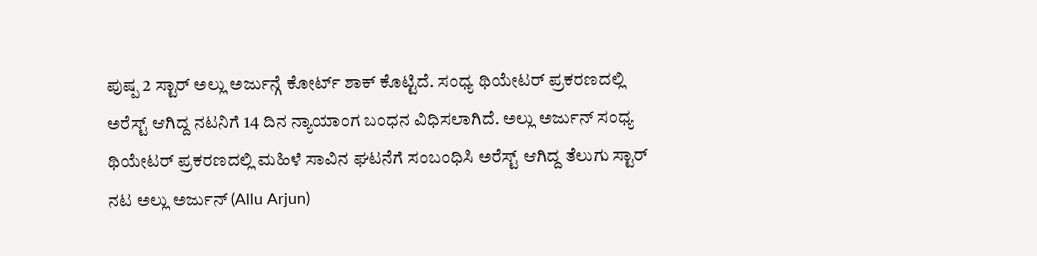ಪುಷ್ಪ 2 ಸ್ಟಾರ್ ಅಲ್ಲು ಅರ್ಜುನ್ಗೆ ಕೋರ್ಟ್ ಶಾಕ್ ಕೊಟ್ಟಿದೆ. ಸಂಧ್ಯ ಥಿಯೇಟರ್ ಪ್ರಕರಣದಲ್ಲಿ ಅರೆಸ್ಟ್ ಆಗಿದ್ದ ನಟನಿಗೆ 14 ದಿನ ನ್ಯಾಯಾಂಗ ಬಂಧನ ವಿಧಿಸಲಾಗಿದೆ. ಅಲ್ಲು ಅರ್ಜುನ್ ಸಂಧ್ಯ ಥಿಯೇಟರ್ ಪ್ರಕರಣದಲ್ಲಿ ಮಹಿಳೆ ಸಾವಿನ ಘಟನೆಗೆ ಸಂಬಂಧಿಸಿ ಅರೆಸ್ಟ್ ಆಗಿದ್ದ ತೆಲುಗು ಸ್ಟಾರ್ ನಟ ಅಲ್ಲು ಅರ್ಜುನ್ (Allu Arjun)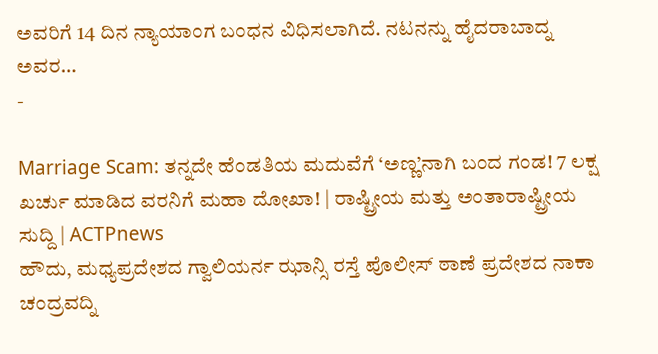ಅವರಿಗೆ 14 ದಿನ ನ್ಯಾಯಾಂಗ ಬಂಧನ ವಿಧಿಸಲಾಗಿದೆ. ನಟನನ್ನು ಹೈದರಾಬಾದ್ನ ಅವರ…
-

Marriage Scam: ತನ್ನದೇ ಹೆಂಡತಿಯ ಮದುವೆಗೆ ‘ಅಣ್ಣ’ನಾಗಿ ಬಂದ ಗಂಡ! 7 ಲಕ್ಷ ಖರ್ಚು ಮಾಡಿದ ವರನಿಗೆ ಮಹಾ ದೋಖಾ! | ರಾಷ್ಟ್ರೀಯ ಮತ್ತು ಅಂತಾರಾಷ್ಟ್ರೀಯ ಸುದ್ದಿ | ACTPnews
ಹೌದು, ಮಧ್ಯಪ್ರದೇಶದ ಗ್ವಾಲಿಯರ್ನ ಝಾನ್ಸಿ ರಸ್ತೆ ಪೊಲೀಸ್ ಠಾಣೆ ಪ್ರದೇಶದ ನಾಕಾ ಚಂದ್ರವದ್ನಿ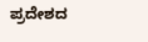ಪ್ರದೇಶದ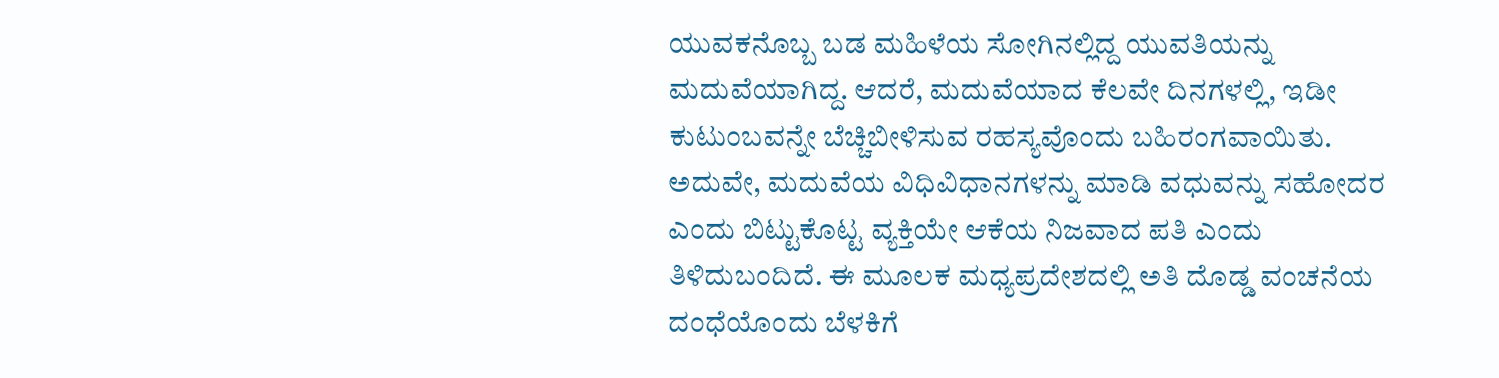ಯುವಕನೊಬ್ಬ ಬಡ ಮಹಿಳೆಯ ಸೋಗಿನಲ್ಲಿದ್ದ ಯುವತಿಯನ್ನು ಮದುವೆಯಾಗಿದ್ದ. ಆದರೆ, ಮದುವೆಯಾದ ಕೆಲವೇ ದಿನಗಳಲ್ಲಿ, ಇಡೀ ಕುಟುಂಬವನ್ನೇ ಬೆಚ್ಚಿಬೀಳಿಸುವ ರಹಸ್ಯವೊಂದು ಬಹಿರಂಗವಾಯಿತು. ಅದುವೇ, ಮದುವೆಯ ವಿಧಿವಿಧಾನಗಳನ್ನು ಮಾಡಿ ವಧುವನ್ನು ಸಹೋದರ ಎಂದು ಬಿಟ್ಟುಕೊಟ್ಟ ವ್ಯಕ್ತಿಯೇ ಆಕೆಯ ನಿಜವಾದ ಪತಿ ಎಂದು ತಿಳಿದುಬಂದಿದೆ. ಈ ಮೂಲಕ ಮಧ್ಯಪ್ರದೇಶದಲ್ಲಿ ಅತಿ ದೊಡ್ಡ ವಂಚನೆಯ ದಂಧೆಯೊಂದು ಬೆಳಕಿಗೆ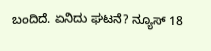ಬಂದಿದೆ. ಏನಿದು ಘಟನೆ? ನ್ಯೂಸ್ 18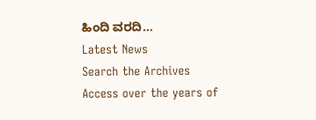ಹಿಂದಿ ವರದಿ…
Latest News
Search the Archives
Access over the years of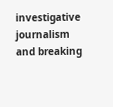investigative journalism and breaking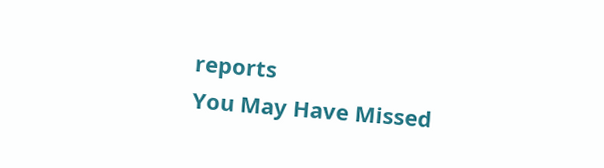reports
You May Have Missed